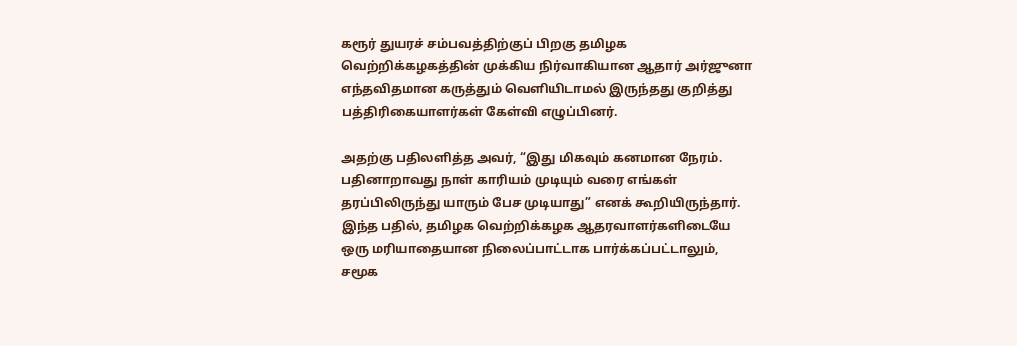கரூர் துயரச் சம்பவத்திற்குப் பிறகு தமிழக வெற்றிக்கழகத்தின் முக்கிய நிர்வாகியான ஆதார் அர்ஜுனா எந்தவிதமான கருத்தும் வெளியிடாமல் இருந்தது குறித்து பத்திரிகையாளர்கள் கேள்வி எழுப்பினர்.

அதற்கு பதிலளித்த அவர், “இது மிகவும் கனமான நேரம். பதினாறாவது நாள் காரியம் முடியும் வரை எங்கள் தரப்பிலிருந்து யாரும் பேச முடியாது” எனக் கூறியிருந்தார். இந்த பதில், தமிழக வெற்றிக்கழக ஆதரவாளர்களிடையே ஒரு மரியாதையான நிலைப்பாட்டாக பார்க்கப்பட்டாலும், சமூக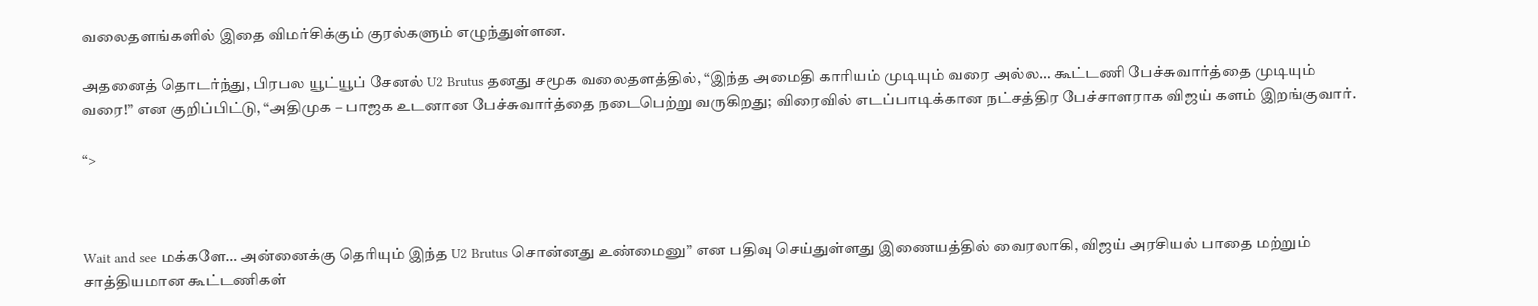வலைதளங்களில் இதை விமர்சிக்கும் குரல்களும் எழுந்துள்ளன.

அதனைத் தொடர்ந்து, பிரபல யூட்யூப் சேனல் U2 Brutus தனது சமூக வலைதளத்தில், “இந்த அமைதி காரியம் முடியும் வரை அல்ல… கூட்டணி பேச்சுவார்த்தை முடியும் வரை!” என குறிப்பிட்டு, “அதிமுக – பாஜக உடனான பேச்சுவார்த்தை நடைபெற்று வருகிறது; விரைவில் எடப்பாடிக்கான நட்சத்திர பேச்சாளராக விஜய் களம் இறங்குவார்.

“>



Wait and see மக்களே… அன்னைக்கு தெரியும் இந்த U2 Brutus சொன்னது உண்மைனு” என பதிவு செய்துள்ளது இணையத்தில் வைரலாகி, விஜய் அரசியல் பாதை மற்றும் சாத்தியமான கூட்டணிகள்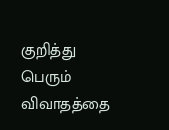குறித்து பெரும் விவாதத்தை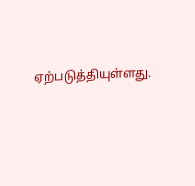ஏற்படுத்தியுள்ளது.